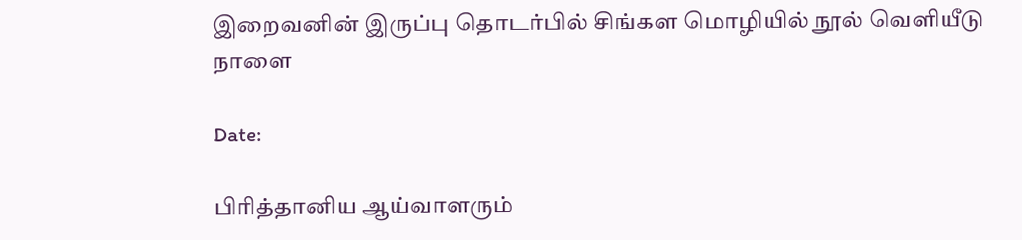இறைவனின் இருப்பு தொடர்பில் சிங்கள மொழியில் நூல் வெளியீடு நாளை

Date:

பிரித்தானிய ஆய்வாளரும்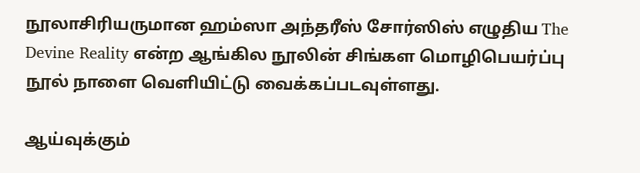நூலாசிரியருமான ஹம்ஸா அந்தரீஸ் சோர்ஸிஸ் எழுதிய The Devine Reality என்ற ஆங்கில நூலின் சிங்கள மொழிபெயர்ப்பு நூல் நாளை வெளியிட்டு வைக்கப்படவுள்ளது.

ஆய்வுக்கும்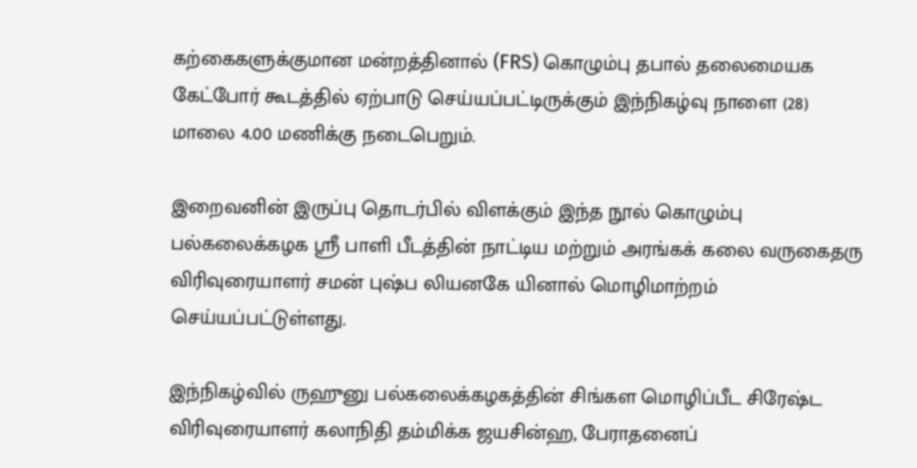கற்கைகளுக்குமான மன்றத்தினால் (FRS) கொழும்பு தபால் தலைமையக கேட்போர் கூடத்தில் ஏற்பாடு செய்யப்பட்டிருக்கும் இந்நிகழ்வு நாளை (28) மாலை 4.00 மணிக்கு நடைபெறும்.

இறைவனின் இருப்பு தொடர்பில் விளக்கும் இந்த நூல் கொழும்பு பல்கலைக்கழக ஸ்ரீ பாளி பீடத்தின் நாட்டிய மற்றும் அரங்கக் கலை வருகைதரு விரிவுரையாளர் சமன் புஷ்ப லியனகே யினால் மொழிமாற்றம் செய்யப்பட்டுள்ளது.

இந்நிகழ்வில் ருஹுனு பல்கலைக்கழகத்தின் சிங்கள மொழிப்பீட சிரேஷ்ட விரிவுரையாளர் கலாநிதி தம்மிக்க ஜயசின்ஹ, பேராதனைப்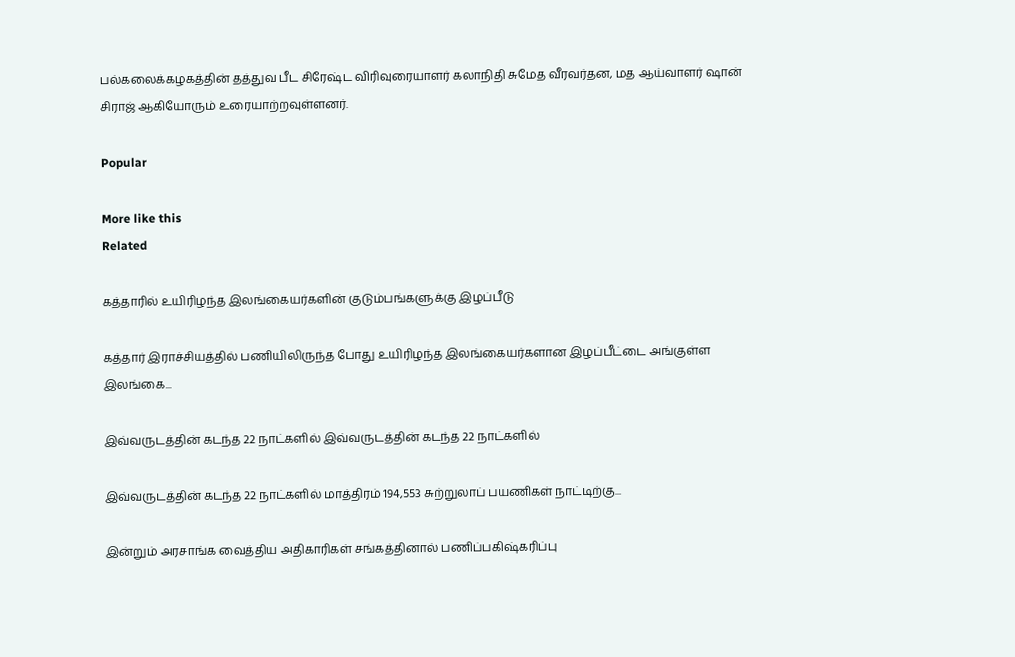பல்கலைக்கழகத்தின் தத்துவ பீட சிரேஷ்ட விரிவுரையாளர் கலாநிதி சுமேத வீரவர்தன, மத ஆய்வாளர் ஷான் சிராஜ் ஆகியோரும் உரையாற்றவுள்ளனர்.

Popular

More like this
Related

கத்தாரில் உயிரிழந்த இலங்கையர்களின் குடும்பங்களுக்கு இழப்பீடு

கத்தார் இராச்சியத்தில் பணியிலிருந்த போது உயிரிழந்த இலங்கையர்களான இழப்பீட்டை அங்குள்ள இலங்கை...

இவ்வருடத்தின் கடந்த 22 நாட்களில் இவ்வருடத்தின் கடந்த 22 நாட்களில்

இவ்வருடத்தின் கடந்த 22 நாட்களில் மாத்திரம் 194,553 சுற்றுலாப் பயணிகள் நாட்டிற்கு...

இன்றும் அரசாங்க வைத்திய அதிகாரிகள் சங்கத்தினால் பணிப்பகிஷ்கரிப்பு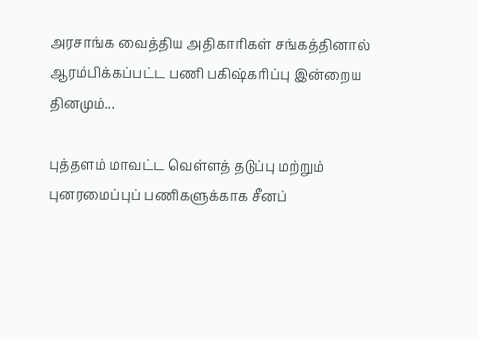அரசாங்க வைத்திய அதிகாரிகள் சங்கத்தினால் ஆரம்பிக்கப்பட்ட பணி பகிஷ்கரிப்பு இன்றைய தினமும்...

புத்தளம் மாவட்ட வெள்ளத் தடுப்பு மற்றும் புனரமைப்புப் பணிகளுக்காக சீனப்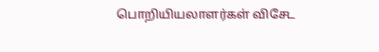பொறியியலாளர்கள் விசேட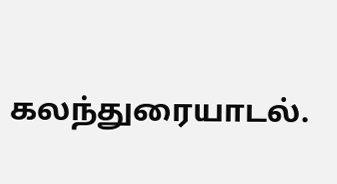கலந்துரையாடல்.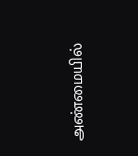அண்மையில்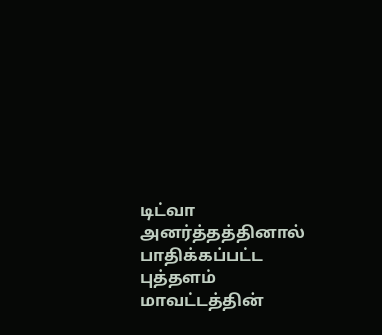டிட்வா அனர்த்தத்தினால் பாதிக்கப்பட்ட புத்தளம் மாவட்டத்தின்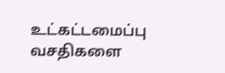உட்கட்டமைப்பு வசதிகளை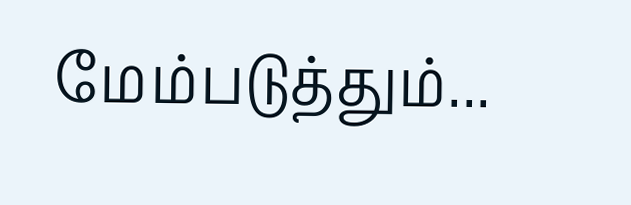மேம்படுத்தும்...